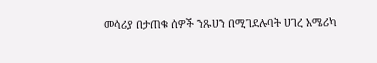መሳሪያ በታጠቁ ሰዎች ንጹሀን በሚገደሉባት ሀገረ አሜሪካ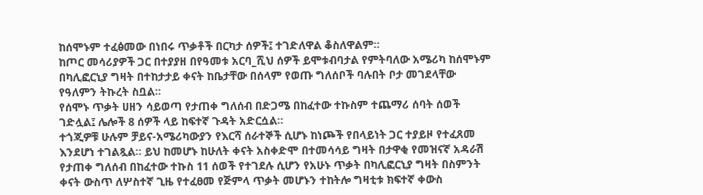ከሰሞኑም ተፈፅመው በነበሩ ጥቃቶች በርካታ ሰዎች፤ ተገድለዋል ቆስለዋልም።
ከጦር መሳሪያዎች ጋር በተያያዘ በየዓመቱ አርባ_ሺህ ሰዎች ይሞቱብባታል የምትባለው አሜሪካ ከሰሞኑም በካሊፎርኒያ ግዛት በተከታታይ ቀናት ከቤታቸው በሰላም የወጡ ግለሰቦች ባሉበት ቦታ መገደላቸው የዓለምን ትኩረት ስቧል።
የሰሞኑ ጥቃት ሀዘን ሳይወጣ የታጠቀ ግለሰብ በድጋሜ በከፈተው ተኩስም ተጨማሪ ሰባት ሰወች ገድሏል፤ ሌሎች 8 ሰዎች ላይ ከፍተኛ ጉዳት አድርሷል።
ተጎጂዎቹ ሁሉም ቻይና-አሜሪካውያን የእርሻ ሰራተኞች ሲሆኑ ከነጮች የበላይነት ጋር ተያይዞ የተፈጸመ እንደሆነ ተገልጿል። ይህ ከመሆኑ ከሁለት ቀናት አስቀድሞ በተመሳሳይ ግዛት በታዋቂ የመዝናኛ አዳራሽ የታጠቀ ግለሰብ በከፈተው ተኩስ 11 ሰወች የተገደሉ ሲሆን የአሁኑ ጥቃት በካሊፎርኒያ ግዛት በስምንት ቀናት ውስጥ ለሦስተኛ ጊዜ የተፈፀመ የጅምላ ጥቃት መሆኑን ተከትሎ ግዛቲቱ ክፍተኛ ቀውስ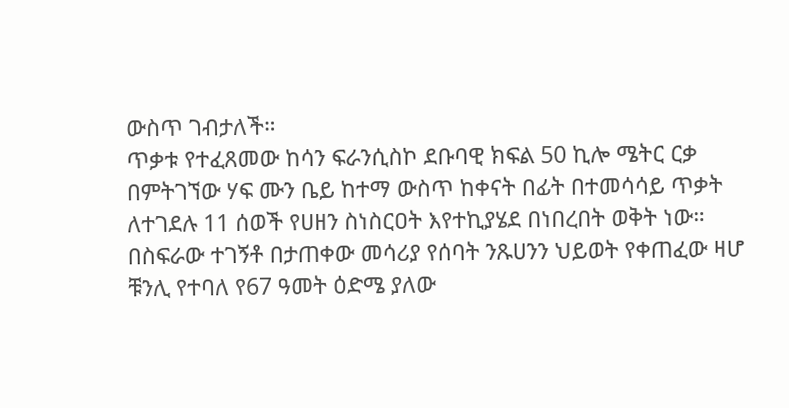ውስጥ ገብታለች።
ጥቃቱ የተፈጸመው ከሳን ፍራንሲስኮ ደቡባዊ ክፍል 50 ኪሎ ሜትር ርቃ በምትገኘው ሃፍ ሙን ቤይ ከተማ ውስጥ ከቀናት በፊት በተመሳሳይ ጥቃት ለተገደሉ 11 ሰወች የሀዘን ስነስርዐት እየተኪያሄደ በነበረበት ወቅት ነው።
በስፍራው ተገኝቶ በታጠቀው መሳሪያ የሰባት ንጹሀንን ህይወት የቀጠፈው ዛሆ ቹንሊ የተባለ የ67 ዓመት ዕድሜ ያለው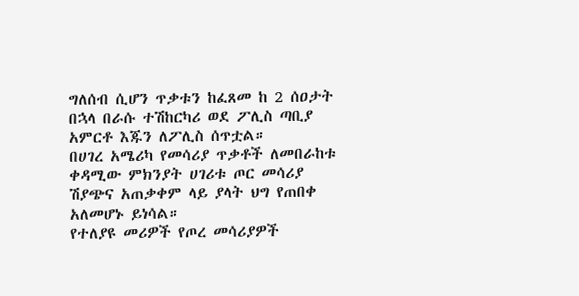ግለሰብ ሲሆን ጥቃቱን ከፈጸመ ከ 2 ሰዐታት በኋላ በራሱ ተሽከርካሪ ወደ ፖሊስ ጣቢያ አምርቶ እጁን ለፖሊስ ሰጥቷል።
በሀገረ አሜሪካ የመሳሪያ ጥቃቶች ለመበራከቱ ቀዳሚው ምክንያት ሀገሪቱ ጦር መሳሪያ ሽያጭና አጠቃቀም ላይ ያላት ህግ የጠበቀ አለመሆኑ ይነሳል።
የተለያዩ መሪዎች የጦረ መሳሪያዎች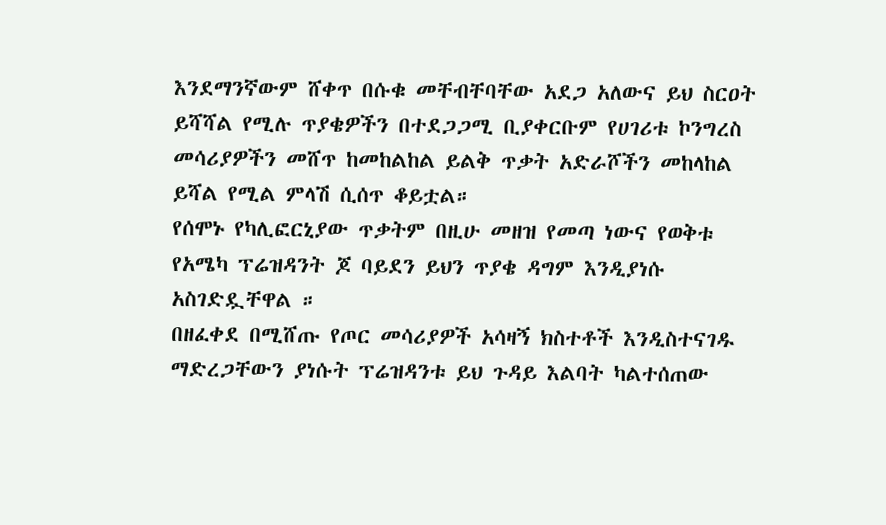እንደማንኛውም ሸቀጥ በሱቁ መቸብቸባቸው አደጋ አለውና ይህ ስርዐት ይሻሻል የሚሉ ጥያቄዎችን በተደጋጋሚ ቢያቀርቡም የሀገሪቱ ኮንግረስ መሳሪያዎችን መሸጥ ከመከልከል ይልቅ ጥቃት አድራሾችን መከላከል ይሻል የሚል ምላሽ ሲሰጥ ቆይቷል።
የሰሞኑ የካሊፎርኒያው ጥቃትም በዚሁ መዘዝ የመጣ ነውና የወቅቱ የአሜካ ፕሬዝዳንት ጆ ባይደን ይህን ጥያቄ ዳግም እንዲያነሱ አስገድዷቸዋል ።
በዘፈቀደ በሚሸጡ የጦር መሳሪያዎች አሳዛኝ ክስተቶች እንዲስተናገዱ ማድረጋቸውን ያነሱት ፕሬዝዳንቱ ይህ ጉዳይ እልባት ካልተሰጠው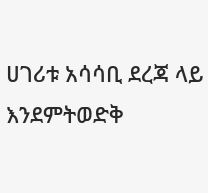ሀገሪቱ አሳሳቢ ደረጃ ላይ እንደምትወድቅ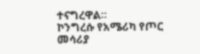ተናግረዋል።
ኮንግረሱ የአሜሪካ የጦር መሳሪያ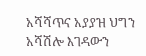አሻሻጥና አያያዝ ህግን አሻሽሎ እገዳውን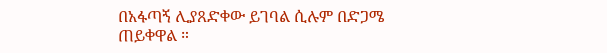በአፋጣኝ ሊያጸድቀው ይገባል ሲሉም በድጋሜ ጠይቀዋል ።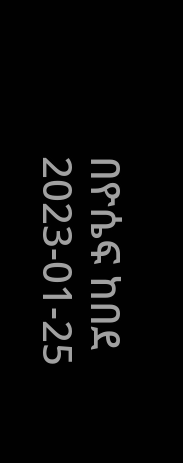በዮሴፍ ከበደ
2023-01-25